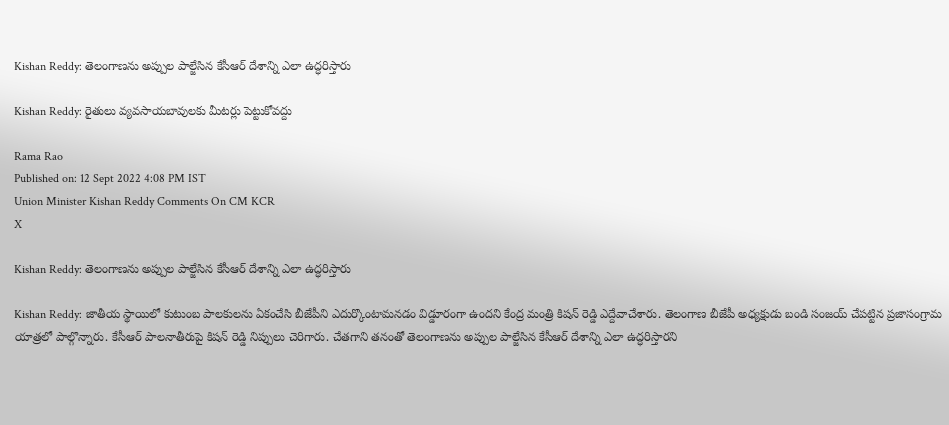Kishan Reddy: తెలంగాణను అప్పుల పాల్జేసిన కేసీఆర్ దేశాన్ని ఎలా ఉద్ధరిస్తారు

Kishan Reddy: రైతులు వ్యవసాయబావులకు మీటర్లు పెట్టుకోవద్దు

Rama Rao
Published on: 12 Sept 2022 4:08 PM IST
Union Minister Kishan Reddy Comments On CM KCR
X

Kishan Reddy: తెలంగాణను అప్పుల పాల్జేసిన కేసీఆర్ దేశాన్ని ఎలా ఉద్ధరిస్తారు

Kishan Reddy: జాతీయ స్థాయిలో కుటుంబ పాలకులను ఏకంచేసి బీజేపీని ఎదుర్కొంటామనడం విడ్డూరంగా ఉందని కేంద్ర మంత్రి కిషన్ రెడ్డి ఎద్దేవాచేశారు. తెలంగాణ బీజేపీ అధ్యక్షుడు బండి సంజయ్ చేపట్టిన ప్రజాసంగ్రామ యాత్రలో పాల్గొన్నారు. కేసీఆర్ పాలనాతీరుపై కిషన్ రెడ్డి నిప్పులు చెరిగారు. చేతగాని తనంతో తెలంగాణను అప్పుల పాల్జేసిన కేసీఆర్ దేశాన్ని ఎలా ఉద్ధరిస్తారని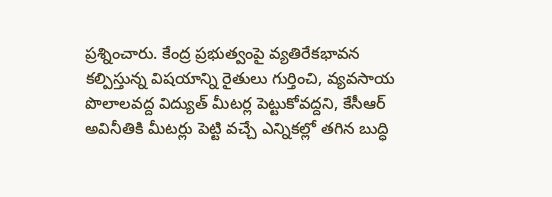ప్రశ్నించారు. కేంద్ర ప్రభుత్వంపై వ్యతిరేకభావన కల్పిస్తున్న విషయాన్ని రైతులు గుర్తించి, వ్యవసాయ పొలాలవద్ద విద్యుత్ మీటర్ల పెట్టుకోవద్దని, కేసీఆర్ అవినీతికి మీటర్లు పెట్టి వచ్చే ఎన్నికల్లో తగిన బుద్ధి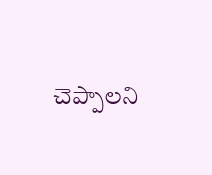చెప్పాలని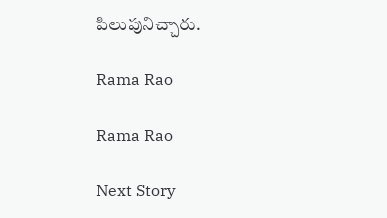పిలుపునిచ్చారు.

Rama Rao

Rama Rao

Next Story